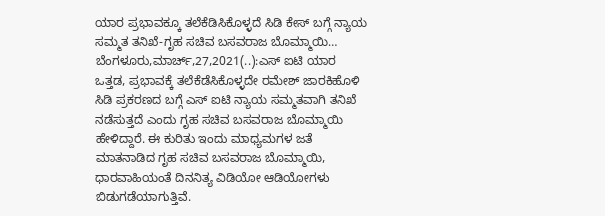ಯಾರ ಪ್ರಭಾವಕ್ಕೂ ತಲೆಕೆಡಿಸಿಕೊಳ್ಳದೆ ಸಿಡಿ ಕೇಸ್ ಬಗ್ಗೆ ನ್ಯಾಯ ಸಮ್ಮತ ತನಿಖೆ-ಗೃಹ ಸಚಿವ ಬಸವರಾಜ ಬೊಮ್ಮಾಯಿ… ಬೆಂಗಳೂರು,ಮಾರ್ಚ್,27,2021(..):ಎಸ್ ಐಟಿ ಯಾರ ಒತ್ತಡ, ಪ್ರಭಾವಕ್ಕೆ ತಲೆಕೆಡೆಸಿಕೊಳ್ಳದೇ ರಮೇಶ್ ಜಾರಕಿಹೊಳಿ ಸಿಡಿ ಪ್ರಕರಣದ ಬಗ್ಗೆ ಎಸ್ ಐಟಿ ನ್ಯಾಯ ಸಮ್ಮತವಾಗಿ ತನಿಖೆ ನಡೆಸುತ್ತದೆ ಎಂದು ಗೃಹ ಸಚಿವ ಬಸವರಾಜ ಬೊಮ್ಮಾಯಿ ಹೇಳಿದ್ದಾರೆ. ಈ ಕುರಿತು ಇಂದು ಮಾಧ್ಯಮಗಳ ಜತೆ ಮಾತನಾಡಿದ ಗೃಹ ಸಚಿವ ಬಸವರಾಜ ಬೊಮ್ಮಾಯಿ, ಧಾರವಾಹಿಯಂತೆ ದಿನನಿತ್ಯ ವಿಡಿಯೋ ಆಡಿಯೋಗಳು ಬಿಡುಗಡೆಯಾಗುತ್ತಿವೆ.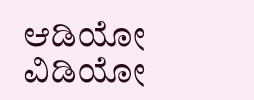ಆಡಿಯೋ ವಿಡಿಯೋ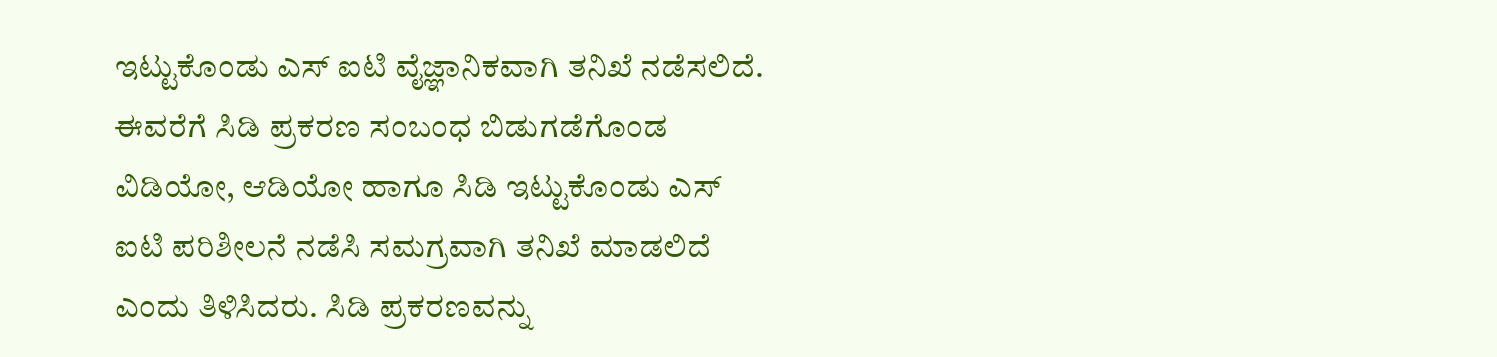ಇಟ್ಟುಕೊಂಡು ಎಸ್ ಐಟಿ ವೈಜ್ಞಾನಿಕವಾಗಿ ತನಿಖೆ ನಡೆಸಲಿದೆ. ಈವರೆಗೆ ಸಿಡಿ ಪ್ರಕರಣ ಸಂಬಂಧ ಬಿಡುಗಡೆಗೊಂಡ ವಿಡಿಯೋ, ಆಡಿಯೋ ಹಾಗೂ ಸಿಡಿ ಇಟ್ಟುಕೊಂಡು ಎಸ್ ಐಟಿ ಪರಿಶೀಲನೆ ನಡೆಸಿ ಸಮಗ್ರವಾಗಿ ತನಿಖೆ ಮಾಡಲಿದೆ ಎಂದು ತಿಳಿಸಿದರು. ಸಿಡಿ ಪ್ರಕರಣವನ್ನು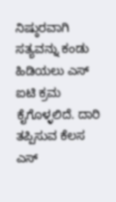ನಿಷ್ಠುರವಾಗಿ ಸತ್ಯವನ್ನು ಕಂಡು ಹಿಡಿಯಲು ಎಸ್ ಐಟಿ ಕ್ರಮ ಕೈಗೊಳ್ಳಲಿದೆ. ದಾರಿ ತಪ್ಪಿಸುವ ಕೆಲಸ ಎಸ್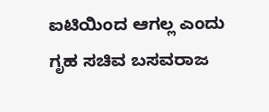ಐಟಿಯಿಂದ ಆಗಲ್ಲ ಎಂದು ಗೃಹ ಸಚಿವ ಬಸವರಾಜ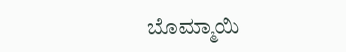ಬೊಮ್ಮಾಯಿ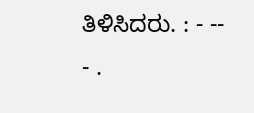ತಿಳಿಸಿದರು. : - -- - .